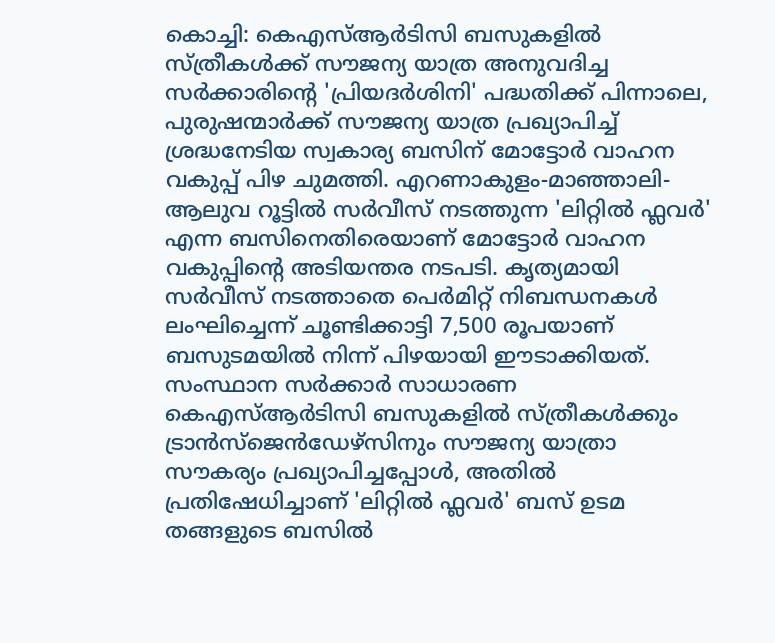കൊച്ചി: കെഎസ്ആർടിസി ബസുകളിൽ സ്ത്രീകൾക്ക് സൗജന്യ യാത്ര അനുവദിച്ച സർക്കാരിന്റെ 'പ്രിയദർശിനി' പദ്ധതിക്ക് പിന്നാലെ, പുരുഷന്മാർക്ക് സൗജന്യ യാത്ര പ്രഖ്യാപിച്ച് ശ്രദ്ധനേടിയ സ്വകാര്യ ബസിന് മോട്ടോർ വാഹന വകുപ്പ് പിഴ ചുമത്തി. എറണാകുളം-മാഞ്ഞാലി-ആലുവ റൂട്ടിൽ സർവീസ് നടത്തുന്ന 'ലിറ്റിൽ ഫ്ലവർ' എന്ന ബസിനെതിരെയാണ് മോട്ടോർ വാഹന വകുപ്പിന്റെ അടിയന്തര നടപടി. കൃത്യമായി സർവീസ് നടത്താതെ പെർമിറ്റ് നിബന്ധനകൾ ലംഘിച്ചെന്ന് ചൂണ്ടിക്കാട്ടി 7,500 രൂപയാണ് ബസുടമയിൽ നിന്ന് പിഴയായി ഈടാക്കിയത്.
സംസ്ഥാന സർക്കാർ സാധാരണ കെഎസ്ആർടിസി ബസുകളിൽ സ്ത്രീകൾക്കും ട്രാൻസ്ജെൻഡേഴ്സിനും സൗജന്യ യാത്രാ സൗകര്യം പ്രഖ്യാപിച്ചപ്പോൾ, അതിൽ പ്രതിഷേധിച്ചാണ് 'ലിറ്റിൽ ഫ്ലവർ' ബസ് ഉടമ തങ്ങളുടെ ബസിൽ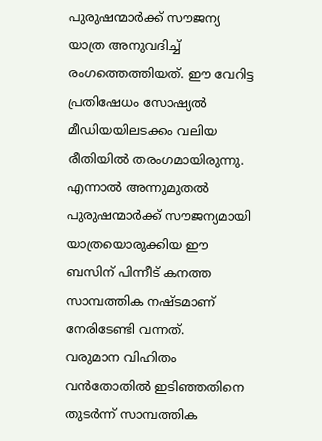പുരുഷന്മാർക്ക് സൗജന്യ യാത്ര അനുവദിച്ച് രംഗത്തെത്തിയത്. ഈ വേറിട്ട പ്രതിഷേധം സോഷ്യൽ മീഡിയയിലടക്കം വലിയ രീതിയിൽ തരംഗമായിരുന്നു. എന്നാൽ അന്നുമുതൽ പുരുഷന്മാർക്ക് സൗജന്യമായി യാത്രയൊരുക്കിയ ഈ ബസിന് പിന്നീട് കനത്ത സാമ്പത്തിക നഷ്ടമാണ് നേരിടേണ്ടി വന്നത്.
വരുമാന വിഹിതം വൻതോതിൽ ഇടിഞ്ഞതിനെ തുടർന്ന് സാമ്പത്തിക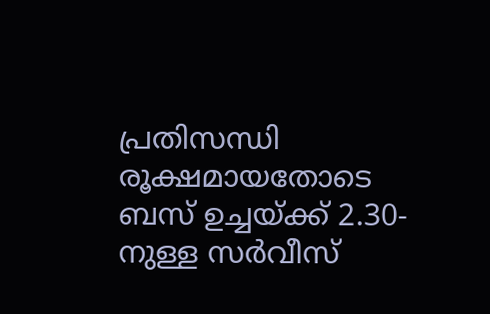പ്രതിസന്ധി രൂക്ഷമായതോടെ ബസ് ഉച്ചയ്ക്ക് 2.30-നുള്ള സർവീസ്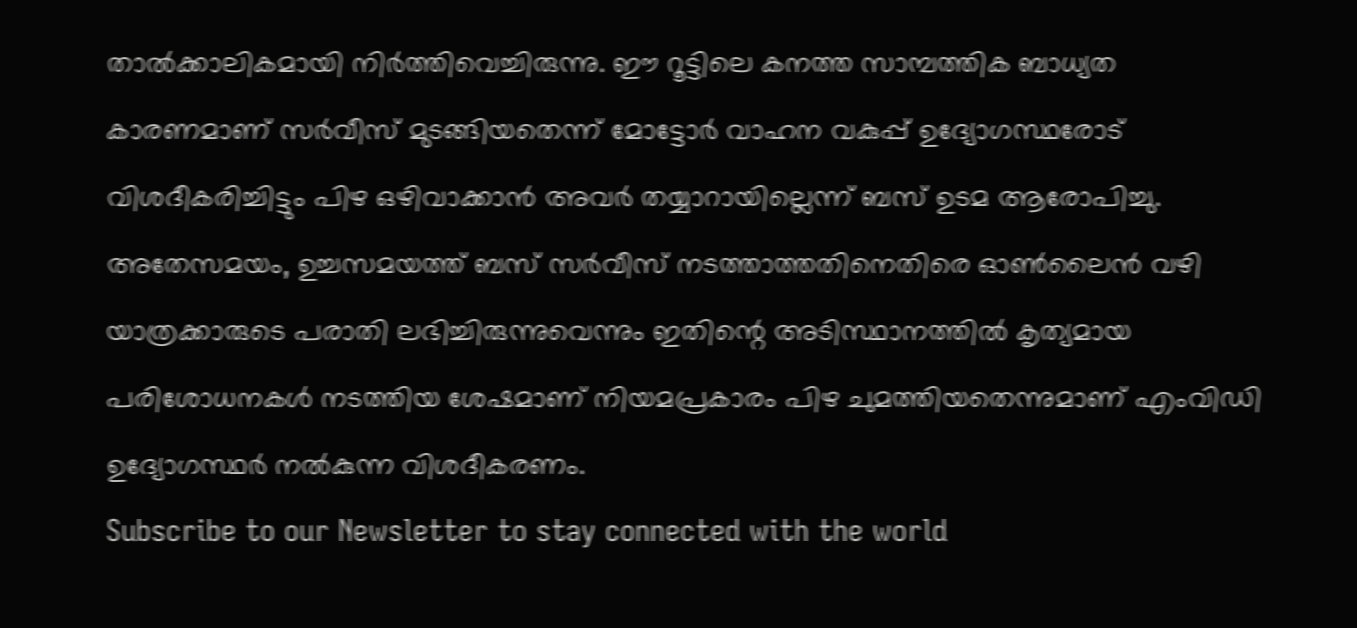താൽക്കാലികമായി നിർത്തിവെച്ചിരുന്നു. ഈ റൂട്ടിലെ കനത്ത സാമ്പത്തിക ബാധ്യത കാരണമാണ് സർവീസ് മുടങ്ങിയതെന്ന് മോട്ടോർ വാഹന വകുപ്പ് ഉദ്യോഗസ്ഥരോട് വിശദീകരിച്ചിട്ടും പിഴ ഒഴിവാക്കാൻ അവർ തയ്യാറായില്ലെന്ന് ബസ് ഉടമ ആരോപിച്ചു. അതേസമയം, ഉച്ചസമയത്ത് ബസ് സർവീസ് നടത്താത്തതിനെതിരെ ഓൺലൈൻ വഴി യാത്രക്കാരുടെ പരാതി ലഭിച്ചിരുന്നുവെന്നും ഇതിന്റെ അടിസ്ഥാനത്തിൽ കൃത്യമായ പരിശോധനകൾ നടത്തിയ ശേഷമാണ് നിയമപ്രകാരം പിഴ ചുമത്തിയതെന്നുമാണ് എംവിഡി ഉദ്യോഗസ്ഥർ നൽകുന്ന വിശദീകരണം.
Subscribe to our Newsletter to stay connected with the world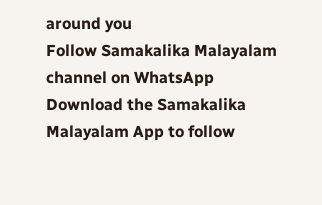around you
Follow Samakalika Malayalam channel on WhatsApp
Download the Samakalika Malayalam App to follow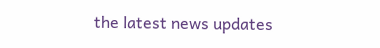the latest news updates